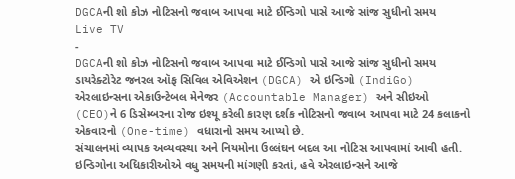DGCAની શો કોઝ નોટિસનો જવાબ આપવા માટે ઈન્ડિગો પાસે આજે સાંજ સુધીનો સમય
Live TV
-
DGCAની શો કોઝ નોટિસનો જવાબ આપવા માટે ઈન્ડિગો પાસે આજે સાંજ સુધીનો સમય
ડાયરેક્ટોરેટ જનરલ ઑફ સિવિલ એવિએશન (DGCA) એ ઇન્ડિગો (IndiGo) એરલાઇન્સના એકાઉન્ટેબલ મેનેજર (Accountable Manager) અને સીઇઓ (CEO)ને 6 ડિસેમ્બરના રોજ ઇશ્યૂ કરેલી કારણ દર્શક નોટિસનો જવાબ આપવા માટે 24 કલાકનો એકવારનો (One-time) વધારાનો સમય આપ્યો છે.
સંચાલનમાં વ્યાપક અવ્યવસ્થા અને નિયમોના ઉલ્લંઘન બદલ આ નોટિસ આપવામાં આવી હતી. ઇન્ડિગોના અધિકારીઓએ વધુ સમયની માંગણી કરતાં, હવે એરલાઇન્સને આજે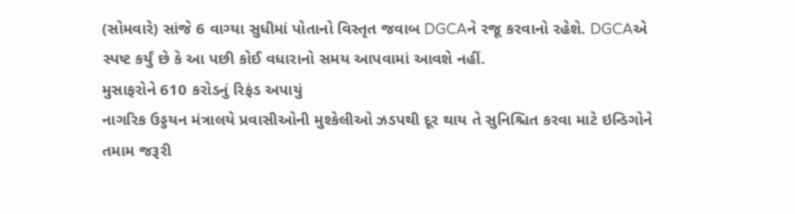(સોમવારે) સાંજે 6 વાગ્યા સુધીમાં પોતાનો વિસ્તૃત જવાબ DGCAને રજૂ કરવાનો રહેશે. DGCAએ સ્પષ્ટ કર્યું છે કે આ પછી કોઈ વધારાનો સમય આપવામાં આવશે નહીં.
મુસાફરોને 610 કરોડનું રિફંડ અપાયું
નાગરિક ઉડ્ડયન મંત્રાલયે પ્રવાસીઓની મુશ્કેલીઓ ઝડપથી દૂર થાય તે સુનિશ્ચિત કરવા માટે ઇન્ડિગોને તમામ જરૂરી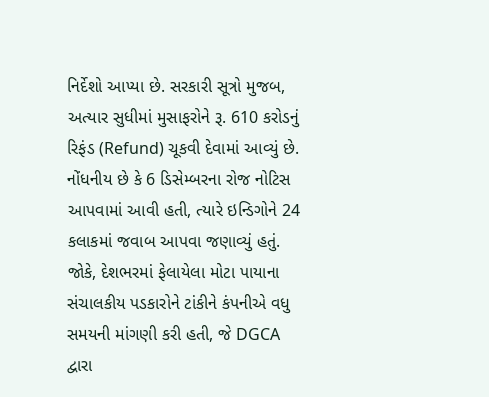નિર્દેશો આપ્યા છે. સરકારી સૂત્રો મુજબ, અત્યાર સુધીમાં મુસાફરોને રૂ. 610 કરોડનું રિફંડ (Refund) ચૂકવી દેવામાં આવ્યું છે.
નોંધનીય છે કે 6 ડિસેમ્બરના રોજ નોટિસ આપવામાં આવી હતી, ત્યારે ઇન્ડિગોને 24 કલાકમાં જવાબ આપવા જણાવ્યું હતું. જોકે, દેશભરમાં ફેલાયેલા મોટા પાયાના સંચાલકીય પડકારોને ટાંકીને કંપનીએ વધુ સમયની માંગણી કરી હતી, જે DGCA દ્વારા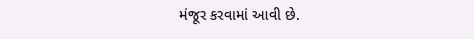મંજૂર કરવામાં આવી છે.